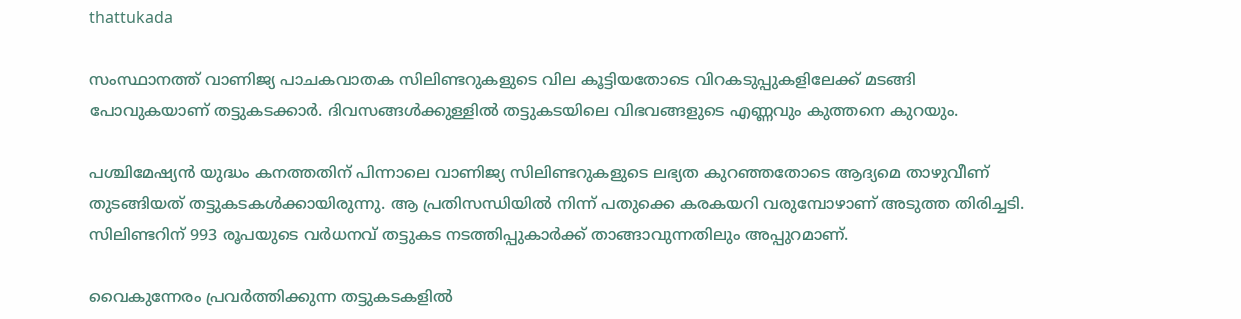thattukada

സംസ്ഥാനത്ത് വാണിജ്യ പാചകവാതക സിലിണ്ടറുകളുടെ വില കൂട്ടിയതോടെ വിറകടുപ്പുകളിലേക്ക് മടങ്ങി പോവുകയാണ് തട്ടുകടക്കാര്‍. ദിവസങ്ങള്‍ക്കുള്ളില്‍ തട്ടുകടയിലെ വിഭവങ്ങളുടെ എണ്ണവും കുത്തനെ കുറയും.

പശ്ചിമേഷ്യന്‍ യുദ്ധം കനത്തതിന് പിന്നാലെ വാണിജ്യ സിലിണ്ടറുകളുടെ ലഭ്യത കുറഞ്ഞതോടെ ആദ്യമെ താഴുവീണ് തുടങ്ങിയത് തട്ടുകടകള്‍ക്കായിരുന്നു. ആ പ്രതിസന്ധിയില്‍ നിന്ന് പതുക്കെ കരകയറി വരുമ്പോഴാണ് അടുത്ത തിരിച്ചടി. സിലിണ്ടറിന് 993 രൂപയുടെ വര്‍ധനവ് തട്ടുകട നടത്തിപ്പുകാര്‍ക്ക് താങ്ങാവുന്നതിലും അപ്പുറമാണ്.

വൈകുന്നേരം പ്രവര്‍ത്തിക്കുന്ന തട്ടുകടകളില്‍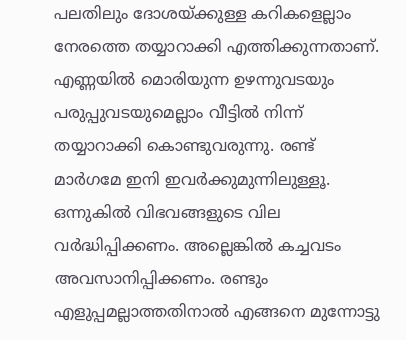പലതിലും ദോശയ്ക്കുള്ള കറികളെല്ലാം നേരത്തെ തയ്യാറാക്കി എത്തിക്കുന്നതാണ്. എണ്ണയില്‍ മൊരിയുന്ന ഉഴന്നുവടയും പരുപ്പുവടയുമെല്ലാം വീട്ടില്‍ നിന്ന് തയ്യാറാക്കി കൊണ്ടുവരുന്നു. രണ്ട് മാര്‍ഗമേ ഇനി ഇവര്‍ക്കുമുന്നിലുള്ളൂ. ഒന്നുകില്‍ വിഭവങ്ങളുടെ വില വര്‍ദ്ധിപ്പിക്കണം. അല്ലെങ്കില്‍ കച്ചവടം അവസാനിപ്പിക്കണം. രണ്ടും എളുപ്പമല്ലാത്തതിനാല്‍ എങ്ങനെ മുന്നോട്ടു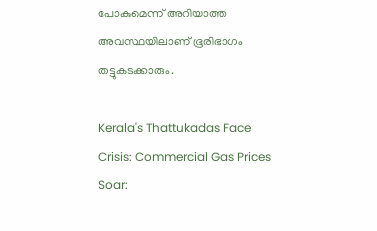പോകുമെന്ന് അറിയാത്ത അവസ്ഥയിലാണ് ഭൂരിഭാഗം തട്ടുകടക്കാരും.

Kerala's Thattukadas Face Crisis: Commercial Gas Prices Soar: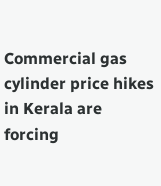Commercial gas cylinder price hikes in Kerala are forcing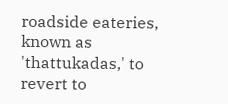roadside eateries, known as 'thattukadas,' to revert to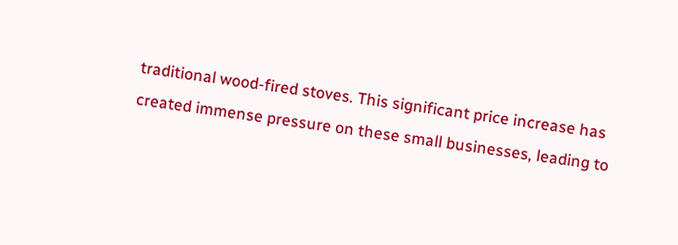traditional wood-fired stoves. This significant price increase has created immense pressure on these small businesses, leading to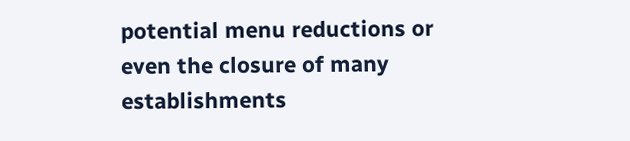potential menu reductions or even the closure of many establishments